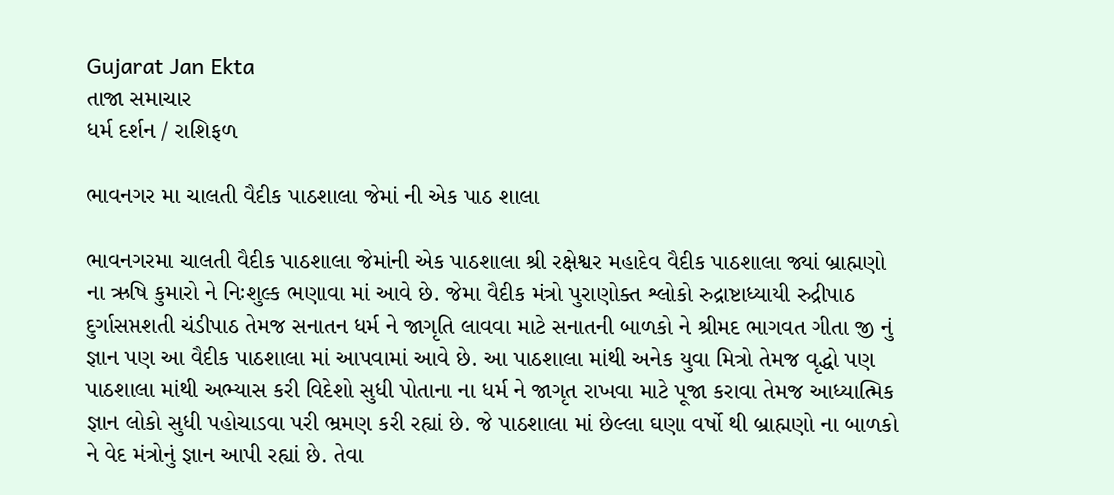Gujarat Jan Ekta
તાજા સમાચાર
ધર્મ દર્શન / રાશિફળ

ભાવનગર મા ચાલતી વૈદીક પાઠશાલા જેમાં ની એક પાઠ શાલા

ભાવનગરમા ચાલતી વૈદીક પાઠશાલા જેમાંની એક પાઠશાલા શ્રી રક્ષેશ્વર મહાદેવ વૈદીક પાઠશાલા જ્યાં બ્રાહ્મણો ના ઋષિ કુમારો ને નિઃશુલ્ક ભણાવા માં આવે છે. જેમા વૈદીક મંત્રો પુરાણોક્ત શ્લોકો રુદ્રાષ્ટાધ્યાયી રુદ્રીપાઠ દુર્ગાસપ્તશતી ચંડીપાઠ તેમજ સનાતન ધર્મ ને જાગૃતિ લાવવા માટે સનાતની બાળકો ને શ્રીમદ ભાગવત ગીતા જી નું જ્ઞાન પણ આ વૈદીક પાઠશાલા માં આપવામાં આવે છે. આ પાઠશાલા માંથી અનેક યુવા મિત્રો તેમજ વૃદ્ધો પણ પાઠશાલા માંથી અભ્યાસ કરી વિદેશો સુધી પોતાના ના ધર્મ ને જાગૃત રાખવા માટે પૂજા કરાવા તેમજ આધ્યાત્મિક જ્ઞાન લોકો સુધી પહોચાડવા પરી ભ્રમણ કરી રહ્યાં છે. જે પાઠશાલા માં છેલ્લા ઘણા વર્ષો થી બ્રાહ્મણો ના બાળકો ને વેદ મંત્રોનું જ્ઞાન આપી રહ્યાં છે. તેવા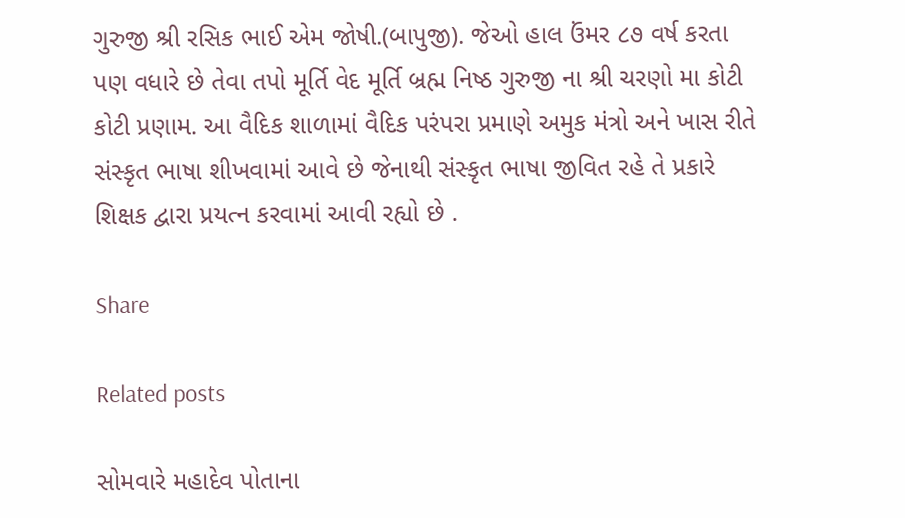ગુરુજી શ્રી રસિક ભાઈ એમ જોષી.(બાપુજી). જેઓ હાલ ઉંમર ૮૭ વર્ષ કરતા પણ વધારે છે તેવા તપો મૂર્તિ વેદ મૂર્તિ બ્રહ્મ નિષ્ઠ ગુરુજી ના શ્રી ચરણો મા કોટી કોટી પ્રણામ. આ વૈદિક શાળામાં વૈદિક પરંપરા પ્રમાણે અમુક મંત્રો અને ખાસ રીતે સંસ્કૃત ભાષા શીખવામાં આવે છે જેનાથી સંસ્કૃત ભાષા જીવિત રહે તે પ્રકારે શિક્ષક દ્વારા પ્રયત્ન કરવામાં આવી રહ્યો છે .

Share

Related posts

સોમવારે મહાદેવ પોતાના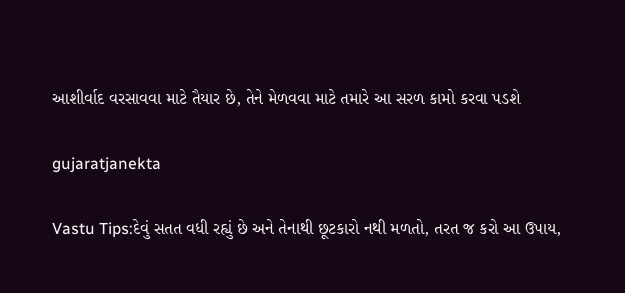આશીર્વાદ વરસાવવા માટે તૈયાર છે, તેને મેળવવા માટે તમારે આ સરળ કામો કરવા પડશે

gujaratjanekta

Vastu Tips:દેવું સતત વધી રહ્યું છે અને તેનાથી છૂટકારો નથી મળતો, તરત જ કરો આ ઉપાય,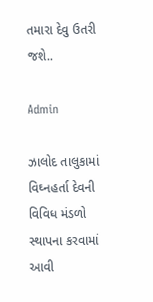તમારા દેવુ ઉતરી જશે..

Admin

ઝાલોદ તાલુકામાં વિઘ્નહર્તા દેવની વિવિધ મંડળો સ્થાપના કરવામાં આવી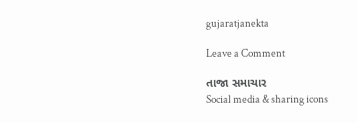gujaratjanekta

Leave a Comment

તાજા સમાચાર
Social media & sharing icons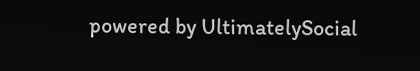powered by UltimatelySocial